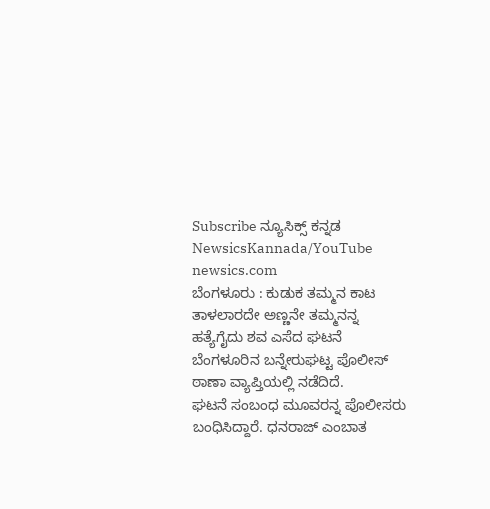Subscribe ನ್ಯೂಸಿಕ್ಸ್ ಕನ್ನಡ NewsicsKannada/YouTube
newsics.com
ಬೆಂಗಳೂರು : ಕುಡುಕ ತಮ್ಮನ ಕಾಟ ತಾಳಲಾರದೇ ಅಣ್ಣನೇ ತಮ್ಮನನ್ನ ಹತ್ಯೆಗೈದು ಶವ ಎಸೆದ ಘಟನೆ ಬೆಂಗಳೂರಿನ ಬನ್ನೇರುಘಟ್ಟ ಪೊಲೀಸ್ ಠಾಣಾ ವ್ಯಾಪ್ತಿಯಲ್ಲಿ ನಡೆದಿದೆ.
ಘಟನೆ ಸಂಬಂಧ ಮೂವರನ್ನ ಪೊಲೀಸರು ಬಂಧಿಸಿದ್ದಾರೆ. ಧನರಾಜ್ ಎಂಬಾತ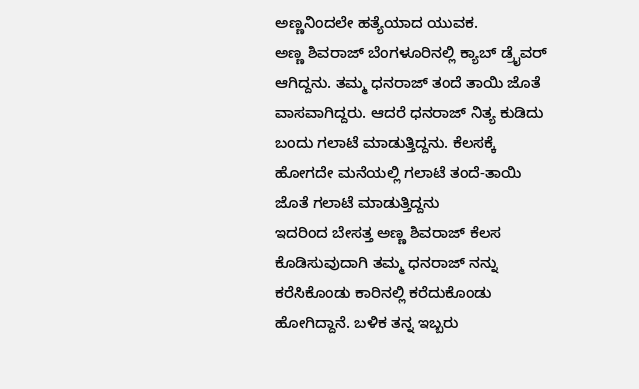ಅಣ್ಣನಿಂದಲೇ ಹತ್ಯೆಯಾದ ಯುವಕ.
ಅಣ್ಣ ಶಿವರಾಜ್ ಬೆಂಗಳೂರಿನಲ್ಲಿ ಕ್ಯಾಬ್ ಡ್ರೈವರ್ ಆಗಿದ್ದನು. ತಮ್ಮ ಧನರಾಜ್ ತಂದೆ ತಾಯಿ ಜೊತೆ ವಾಸವಾಗಿದ್ದರು. ಆದರೆ ಧನರಾಜ್ ನಿತ್ಯ ಕುಡಿದು ಬಂದು ಗಲಾಟೆ ಮಾಡುತ್ತಿದ್ದನು. ಕೆಲಸಕ್ಕೆ ಹೋಗದೇ ಮನೆಯಲ್ಲಿ ಗಲಾಟೆ ತಂದೆ-ತಾಯಿ ಜೊತೆ ಗಲಾಟೆ ಮಾಡುತ್ತಿದ್ದನು
ಇದರಿಂದ ಬೇಸತ್ತ ಅಣ್ಣ ಶಿವರಾಜ್ ಕೆಲಸ ಕೊಡಿಸುವುದಾಗಿ ತಮ್ಮ ಧನರಾಜ್ ನನ್ನು ಕರೆಸಿಕೊಂಡು ಕಾರಿನಲ್ಲಿ ಕರೆದುಕೊಂಡು ಹೋಗಿದ್ದಾನೆ. ಬಳಿಕ ತನ್ನ ಇಬ್ಬರು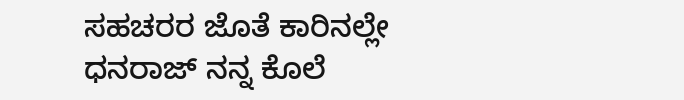ಸಹಚರರ ಜೊತೆ ಕಾರಿನಲ್ಲೇ ಧನರಾಜ್ ನನ್ನ ಕೊಲೆ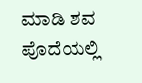ಮಾಡಿ ಶವ ಪೊದೆಯಲ್ಲಿ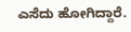ಎಸೆದು ಹೋಗಿದ್ದಾರೆ.